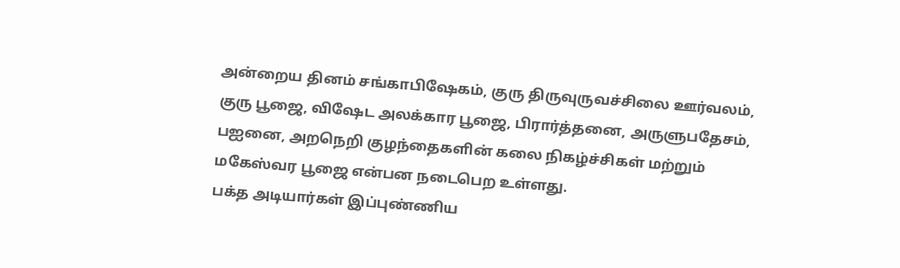அன்றைய தினம் சங்காபிஷேகம், குரு திருவுருவச்சிலை ஊர்வலம், குரு பூஜை, விஷேட அலக்கார பூஜை, பிரார்த்தனை, அருளுபதேசம், பஐனை, அறநெறி குழந்தைகளின் கலை நிகழ்ச்சிகள் மற்றும் மகேஸ்வர பூஜை என்பன நடைபெற உள்ளது.
பக்த அடியார்கள் இப்புண்ணிய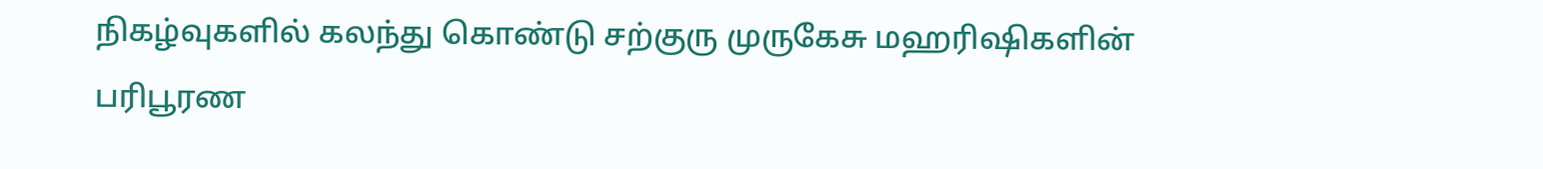நிகழ்வுகளில் கலந்து கொண்டு சற்குரு முருகேசு மஹரிஷிகளின் பரிபூரண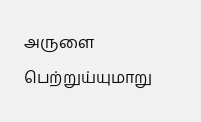அருளை பெற்றுய்யுமாறு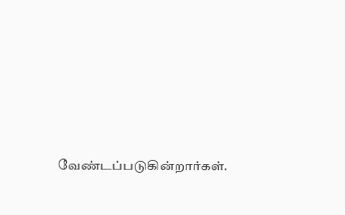வேண்டப்படுகின்றார்கள்.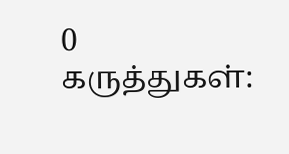0 கருத்துகள்: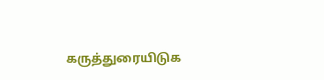கருத்துரையிடுக